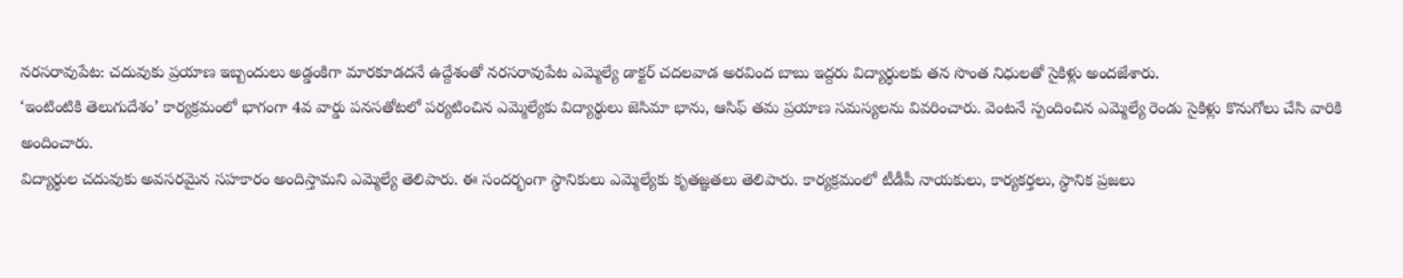నరసరావుపేట: చదువుకు ప్రయాణ ఇబ్బందులు అడ్డంకిగా మారకూడదనే ఉద్దేశంతో నరసరావుపేట ఎమ్మెల్యే డాక్టర్ చదలవాడ అరవింద బాబు ఇద్దరు విద్యార్థులకు తన సొంత నిధులతో సైకిళ్లు అందజేశారు.
‘ఇంటింటికి తెలుగుదేశం’ కార్యక్రమంలో భాగంగా 4వ వార్డు పనసతోటలో పర్యటించిన ఎమ్మెల్యేకు విద్యార్థులు జెసిమా భాను, ఆసిఫ్ తమ ప్రయాణ సమస్యలను వివరించారు. వెంటనే స్పందించిన ఎమ్మెల్యే రెండు సైకిళ్లు కొనుగోలు చేసి వారికి అందించారు.
విద్యార్థుల చదువుకు అవసరమైన సహకారం అందిస్తామని ఎమ్మెల్యే తెలిపారు. ఈ సందర్భంగా స్థానికులు ఎమ్మెల్యేకు కృతజ్ఞతలు తెలిపారు. కార్యక్రమంలో టీడీపీ నాయకులు, కార్యకర్తలు, స్థానిక ప్రజలు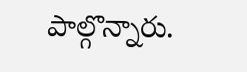పాల్గొన్నారు.